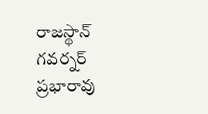రాజస్థాన్ గవర్నర్ ప్రభారావు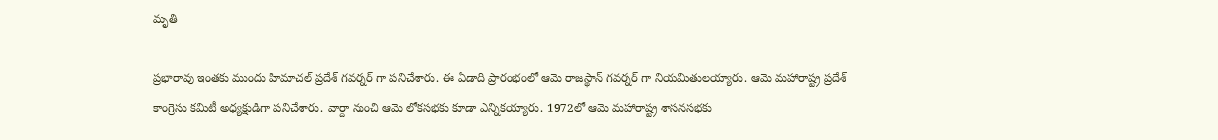మృతి

ప్రభారావు ఇంతకు ముందు హిమాచల్ ప్రదేశ్ గవర్నర్ గా పనిచేశారు. ఈ ఏడాది ప్రారంభంలో ఆమె రాజస్థాన్ గవర్నర్ గా నియమితులయ్యారు. ఆమె మహారాష్ట్ర ప్రదేశ్ కాంగ్రెసు కమిటీ అధ్యక్షుడిగా పనిచేశారు. వార్దా నుంచి ఆమె లోకసభకు కూడా ఎన్నికయ్యారు. 1972లో ఆమె మహారాష్ట్ర శాసనసభకు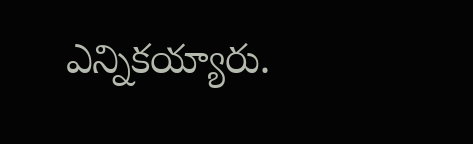ఎన్నికయ్యారు.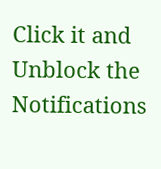Click it and Unblock the Notifications